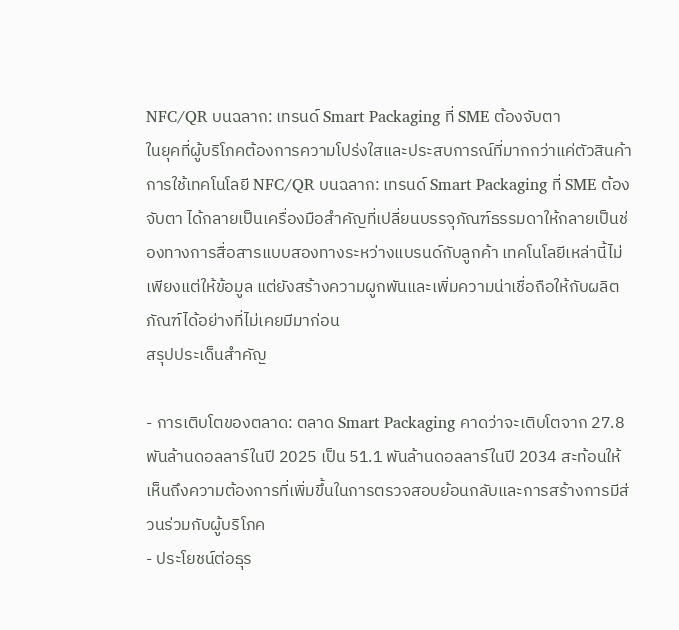NFC/QR บนฉลาก: เทรนด์ Smart Packaging ที่ SME ต้องจับตา
ในยุคที่ผู้บริโภคต้องการความโปร่งใสและประสบการณ์ที่มากกว่าแค่ตัวสินค้า การใช้เทคโนโลยี NFC/QR บนฉลาก: เทรนด์ Smart Packaging ที่ SME ต้องจับตา ได้กลายเป็นเครื่องมือสำคัญที่เปลี่ยนบรรจุภัณฑ์ธรรมดาให้กลายเป็นช่องทางการสื่อสารแบบสองทางระหว่างแบรนด์กับลูกค้า เทคโนโลยีเหล่านี้ไม่เพียงแต่ให้ข้อมูล แต่ยังสร้างความผูกพันและเพิ่มความน่าเชื่อถือให้กับผลิตภัณฑ์ได้อย่างที่ไม่เคยมีมาก่อน
สรุปประเด็นสำคัญ

- การเติบโตของตลาด: ตลาด Smart Packaging คาดว่าจะเติบโตจาก 27.8 พันล้านดอลลาร์ในปี 2025 เป็น 51.1 พันล้านดอลลาร์ในปี 2034 สะท้อนให้เห็นถึงความต้องการที่เพิ่มขึ้นในการตรวจสอบย้อนกลับและการสร้างการมีส่วนร่วมกับผู้บริโภค
- ประโยชน์ต่อธุร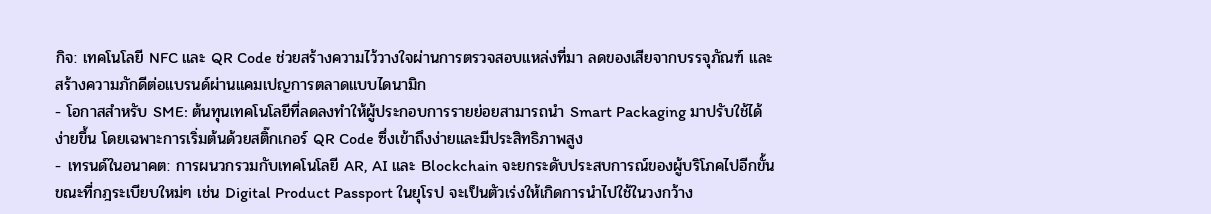กิจ: เทคโนโลยี NFC และ QR Code ช่วยสร้างความไว้วางใจผ่านการตรวจสอบแหล่งที่มา ลดของเสียจากบรรจุภัณฑ์ และสร้างความภักดีต่อแบรนด์ผ่านแคมเปญการตลาดแบบไดนามิก
- โอกาสสำหรับ SME: ต้นทุนเทคโนโลยีที่ลดลงทำให้ผู้ประกอบการรายย่อยสามารถนำ Smart Packaging มาปรับใช้ได้ง่ายขึ้น โดยเฉพาะการเริ่มต้นด้วยสติ๊กเกอร์ QR Code ซึ่งเข้าถึงง่ายและมีประสิทธิภาพสูง
- เทรนด์ในอนาคต: การผนวกรวมกับเทคโนโลยี AR, AI และ Blockchain จะยกระดับประสบการณ์ของผู้บริโภคไปอีกขั้น ขณะที่กฎระเบียบใหม่ๆ เช่น Digital Product Passport ในยุโรป จะเป็นตัวเร่งให้เกิดการนำไปใช้ในวงกว้าง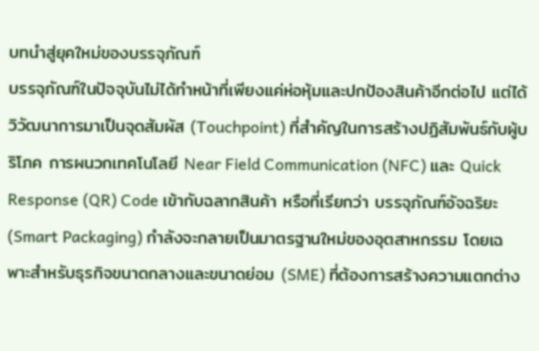บทนำสู่ยุคใหม่ของบรรจุภัณฑ์
บรรจุภัณฑ์ในปัจจุบันไม่ได้ทำหน้าที่เพียงแค่ห่อหุ้มและปกป้องสินค้าอีกต่อไป แต่ได้วิวัฒนาการมาเป็นจุดสัมผัส (Touchpoint) ที่สำคัญในการสร้างปฏิสัมพันธ์กับผู้บริโภค การผนวกเทคโนโลยี Near Field Communication (NFC) และ Quick Response (QR) Code เข้ากับฉลากสินค้า หรือที่เรียกว่า บรรจุภัณฑ์อัจฉริยะ (Smart Packaging) กำลังจะกลายเป็นมาตรฐานใหม่ของอุตสาหกรรม โดยเฉพาะสำหรับธุรกิจขนาดกลางและขนาดย่อม (SME) ที่ต้องการสร้างความแตกต่าง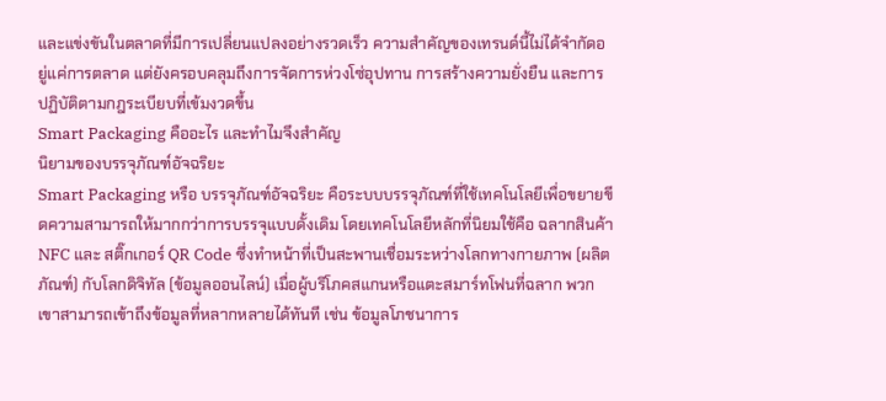และแข่งขันในตลาดที่มีการเปลี่ยนแปลงอย่างรวดเร็ว ความสำคัญของเทรนด์นี้ไม่ได้จำกัดอยู่แค่การตลาด แต่ยังครอบคลุมถึงการจัดการห่วงโซ่อุปทาน การสร้างความยั่งยืน และการปฏิบัติตามกฎระเบียบที่เข้มงวดขึ้น
Smart Packaging คืออะไร และทำไมจึงสำคัญ
นิยามของบรรจุภัณฑ์อัจฉริยะ
Smart Packaging หรือ บรรจุภัณฑ์อัจฉริยะ คือระบบบรรจุภัณฑ์ที่ใช้เทคโนโลยีเพื่อขยายขีดความสามารถให้มากกว่าการบรรจุแบบดั้งเดิม โดยเทคโนโลยีหลักที่นิยมใช้คือ ฉลากสินค้า NFC และ สติ๊กเกอร์ QR Code ซึ่งทำหน้าที่เป็นสะพานเชื่อมระหว่างโลกทางกายภาพ (ผลิตภัณฑ์) กับโลกดิจิทัล (ข้อมูลออนไลน์) เมื่อผู้บริโภคสแกนหรือแตะสมาร์ทโฟนที่ฉลาก พวกเขาสามารถเข้าถึงข้อมูลที่หลากหลายได้ทันที เช่น ข้อมูลโภชนาการ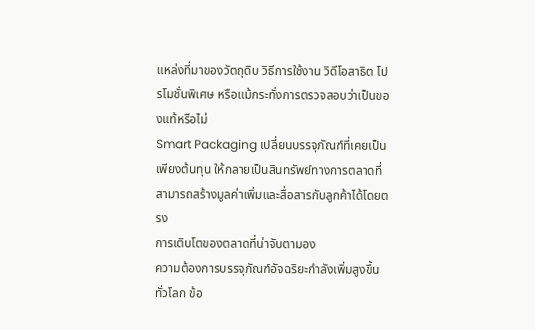แหล่งที่มาของวัตถุดิบ วิธีการใช้งาน วิดีโอสาธิต โปรโมชั่นพิเศษ หรือแม้กระทั่งการตรวจสอบว่าเป็นของแท้หรือไม่
Smart Packaging เปลี่ยนบรรจุภัณฑ์ที่เคยเป็นเพียงต้นทุน ให้กลายเป็นสินทรัพย์ทางการตลาดที่สามารถสร้างมูลค่าเพิ่มและสื่อสารกับลูกค้าได้โดยตรง
การเติบโตของตลาดที่น่าจับตามอง
ความต้องการบรรจุภัณฑ์อัจฉริยะกำลังเพิ่มสูงขึ้นทั่วโลก ข้อ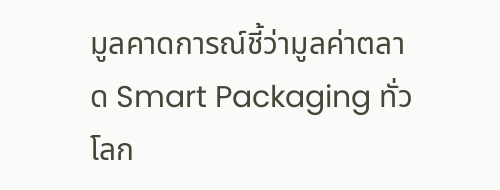มูลคาดการณ์ชี้ว่ามูลค่าตลาด Smart Packaging ทั่วโลก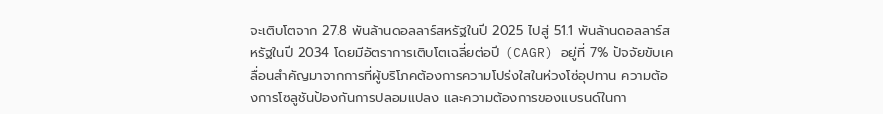จะเติบโตจาก 27.8 พันล้านดอลลาร์สหรัฐในปี 2025 ไปสู่ 51.1 พันล้านดอลลาร์สหรัฐในปี 2034 โดยมีอัตราการเติบโตเฉลี่ยต่อปี (CAGR) อยู่ที่ 7% ปัจจัยขับเคลื่อนสำคัญมาจากการที่ผู้บริโภคต้องการความโปร่งใสในห่วงโซ่อุปทาน ความต้องการโซลูชันป้องกันการปลอมแปลง และความต้องการของแบรนด์ในกา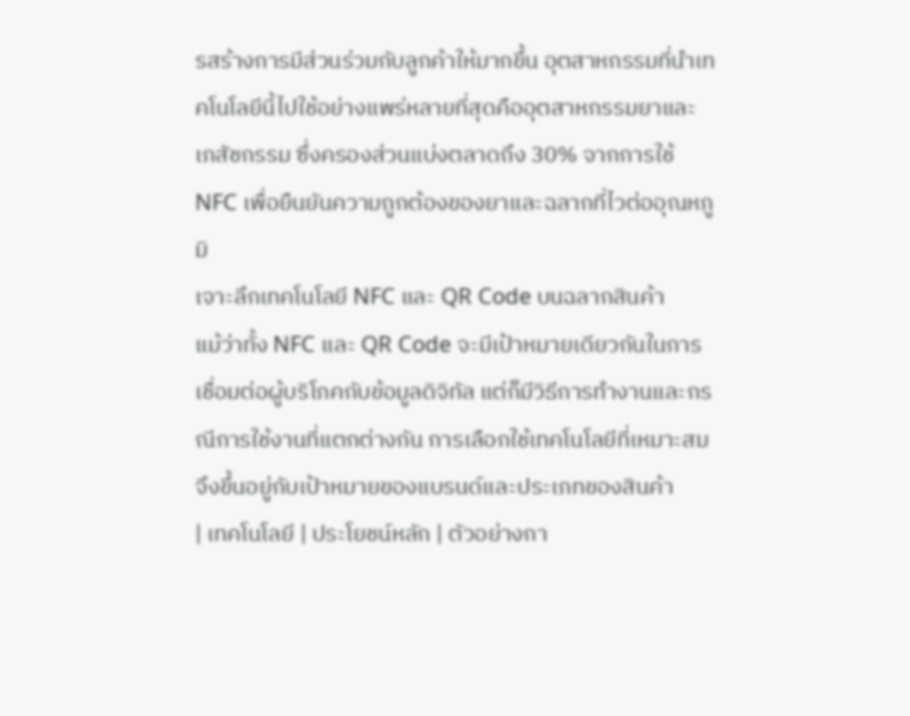รสร้างการมีส่วนร่วมกับลูกค้าให้มากขึ้น อุตสาหกรรมที่นำเทคโนโลยีนี้ไปใช้อย่างแพร่หลายที่สุดคืออุตสาหกรรมยาและเภสัชกรรม ซึ่งครองส่วนแบ่งตลาดถึง 30% จากการใช้ NFC เพื่อยืนยันความถูกต้องของยาและฉลากที่ไวต่ออุณหภูมิ
เจาะลึกเทคโนโลยี NFC และ QR Code บนฉลากสินค้า
แม้ว่าทั้ง NFC และ QR Code จะมีเป้าหมายเดียวกันในการเชื่อมต่อผู้บริโภคกับข้อมูลดิจิทัล แต่ก็มีวิธีการทำงานและกรณีการใช้งานที่แตกต่างกัน การเลือกใช้เทคโนโลยีที่เหมาะสมจึงขึ้นอยู่กับเป้าหมายของแบรนด์และประเภทของสินค้า
| เทคโนโลยี | ประโยชน์หลัก | ตัวอย่างกา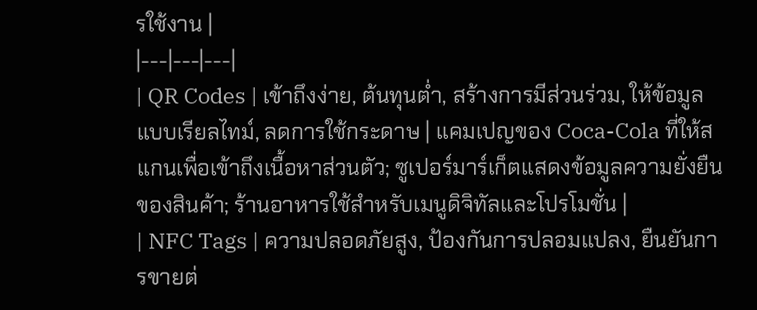รใช้งาน |
|---|---|---|
| QR Codes | เข้าถึงง่าย, ต้นทุนต่ำ, สร้างการมีส่วนร่วม, ให้ข้อมูลแบบเรียลไทม์, ลดการใช้กระดาษ | แคมเปญของ Coca-Cola ที่ให้สแกนเพื่อเข้าถึงเนื้อหาส่วนตัว; ซูเปอร์มาร์เก็ตแสดงข้อมูลความยั่งยืนของสินค้า; ร้านอาหารใช้สำหรับเมนูดิจิทัลและโปรโมชั่น |
| NFC Tags | ความปลอดภัยสูง, ป้องกันการปลอมแปลง, ยืนยันการขายต่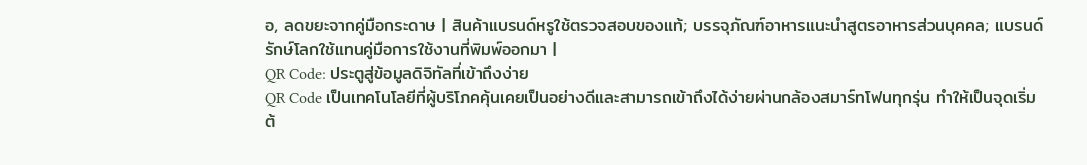อ, ลดขยะจากคู่มือกระดาษ | สินค้าแบรนด์หรูใช้ตรวจสอบของแท้; บรรจุภัณฑ์อาหารแนะนำสูตรอาหารส่วนบุคคล; แบรนด์รักษ์โลกใช้แทนคู่มือการใช้งานที่พิมพ์ออกมา |
QR Code: ประตูสู่ข้อมูลดิจิทัลที่เข้าถึงง่าย
QR Code เป็นเทคโนโลยีที่ผู้บริโภคคุ้นเคยเป็นอย่างดีและสามารถเข้าถึงได้ง่ายผ่านกล้องสมาร์ทโฟนทุกรุ่น ทำให้เป็นจุดเริ่มต้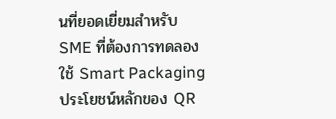นที่ยอดเยี่ยมสำหรับ SME ที่ต้องการทดลองใช้ Smart Packaging ประโยชน์หลักของ QR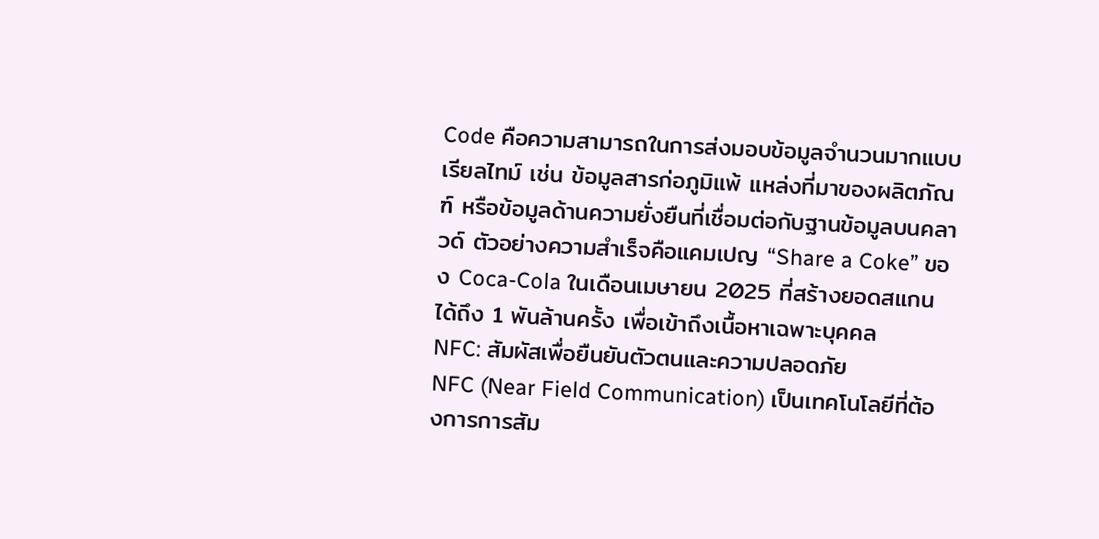Code คือความสามารถในการส่งมอบข้อมูลจำนวนมากแบบเรียลไทม์ เช่น ข้อมูลสารก่อภูมิแพ้ แหล่งที่มาของผลิตภัณฑ์ หรือข้อมูลด้านความยั่งยืนที่เชื่อมต่อกับฐานข้อมูลบนคลาวด์ ตัวอย่างความสำเร็จคือแคมเปญ “Share a Coke” ของ Coca-Cola ในเดือนเมษายน 2025 ที่สร้างยอดสแกนได้ถึง 1 พันล้านครั้ง เพื่อเข้าถึงเนื้อหาเฉพาะบุคคล
NFC: สัมผัสเพื่อยืนยันตัวตนและความปลอดภัย
NFC (Near Field Communication) เป็นเทคโนโลยีที่ต้องการการสัม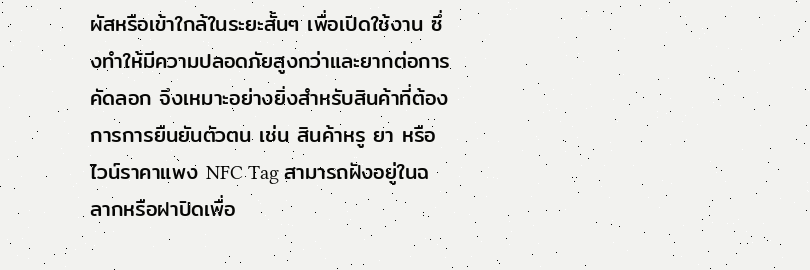ผัสหรือเข้าใกล้ในระยะสั้นๆ เพื่อเปิดใช้งาน ซึ่งทำให้มีความปลอดภัยสูงกว่าและยากต่อการคัดลอก จึงเหมาะอย่างยิ่งสำหรับสินค้าที่ต้องการการยืนยันตัวตน เช่น สินค้าหรู ยา หรือไวน์ราคาแพง NFC Tag สามารถฝังอยู่ในฉลากหรือฝาปิดเพื่อ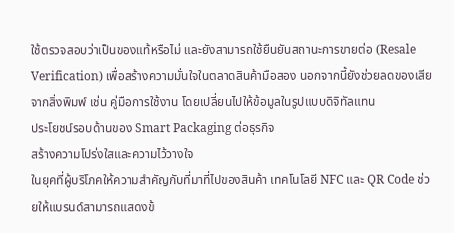ใช้ตรวจสอบว่าเป็นของแท้หรือไม่ และยังสามารถใช้ยืนยันสถานะการขายต่อ (Resale Verification) เพื่อสร้างความมั่นใจในตลาดสินค้ามือสอง นอกจากนี้ยังช่วยลดของเสียจากสิ่งพิมพ์ เช่น คู่มือการใช้งาน โดยเปลี่ยนไปให้ข้อมูลในรูปแบบดิจิทัลแทน
ประโยชน์รอบด้านของ Smart Packaging ต่อธุรกิจ
สร้างความโปร่งใสและความไว้วางใจ
ในยุคที่ผู้บริโภคให้ความสำคัญกับที่มาที่ไปของสินค้า เทคโนโลยี NFC และ QR Code ช่วยให้แบรนด์สามารถแสดงข้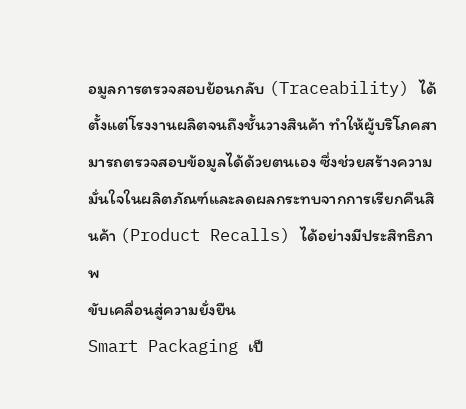อมูลการตรวจสอบย้อนกลับ (Traceability) ได้ตั้งแต่โรงงานผลิตจนถึงชั้นวางสินค้า ทำให้ผู้บริโภคสามารถตรวจสอบข้อมูลได้ด้วยตนเอง ซึ่งช่วยสร้างความมั่นใจในผลิตภัณฑ์และลดผลกระทบจากการเรียกคืนสินค้า (Product Recalls) ได้อย่างมีประสิทธิภาพ
ขับเคลื่อนสู่ความยั่งยืน
Smart Packaging เป็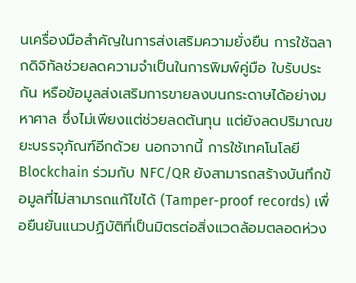นเครื่องมือสำคัญในการส่งเสริมความยั่งยืน การใช้ฉลากดิจิทัลช่วยลดความจำเป็นในการพิมพ์คู่มือ ใบรับประกัน หรือข้อมูลส่งเสริมการขายลงบนกระดาษได้อย่างมหาศาล ซึ่งไม่เพียงแต่ช่วยลดต้นทุน แต่ยังลดปริมาณขยะบรรจุภัณฑ์อีกด้วย นอกจากนี้ การใช้เทคโนโลยี Blockchain ร่วมกับ NFC/QR ยังสามารถสร้างบันทึกข้อมูลที่ไม่สามารถแก้ไขได้ (Tamper-proof records) เพื่อยืนยันแนวปฏิบัติที่เป็นมิตรต่อสิ่งแวดล้อมตลอดห่วง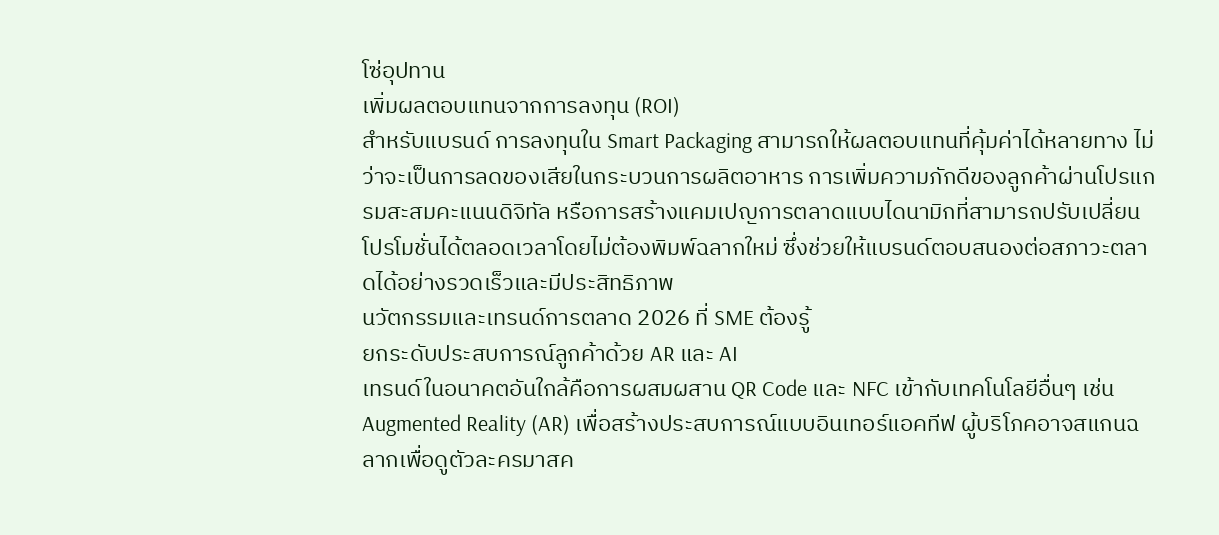โซ่อุปทาน
เพิ่มผลตอบแทนจากการลงทุน (ROI)
สำหรับแบรนด์ การลงทุนใน Smart Packaging สามารถให้ผลตอบแทนที่คุ้มค่าได้หลายทาง ไม่ว่าจะเป็นการลดของเสียในกระบวนการผลิตอาหาร การเพิ่มความภักดีของลูกค้าผ่านโปรแกรมสะสมคะแนนดิจิทัล หรือการสร้างแคมเปญการตลาดแบบไดนามิกที่สามารถปรับเปลี่ยนโปรโมชั่นได้ตลอดเวลาโดยไม่ต้องพิมพ์ฉลากใหม่ ซึ่งช่วยให้แบรนด์ตอบสนองต่อสภาวะตลาดได้อย่างรวดเร็วและมีประสิทธิภาพ
นวัตกรรมและเทรนด์การตลาด 2026 ที่ SME ต้องรู้
ยกระดับประสบการณ์ลูกค้าด้วย AR และ AI
เทรนด์ในอนาคตอันใกล้คือการผสมผสาน QR Code และ NFC เข้ากับเทคโนโลยีอื่นๆ เช่น Augmented Reality (AR) เพื่อสร้างประสบการณ์แบบอินเทอร์แอคทีฟ ผู้บริโภคอาจสแกนฉลากเพื่อดูตัวละครมาสค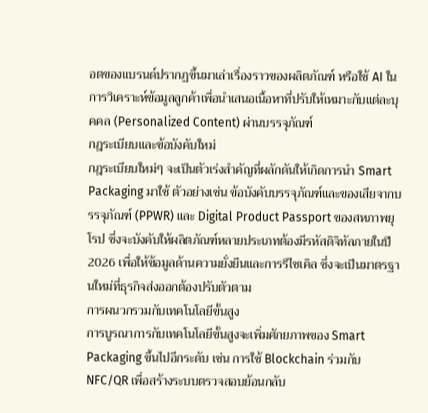อตของแบรนด์ปรากฏขึ้นมาเล่าเรื่องราวของผลิตภัณฑ์ หรือใช้ AI ในการวิเคราะห์ข้อมูลลูกค้าเพื่อนำเสนอเนื้อหาที่ปรับให้เหมาะกับแต่ละบุคคล (Personalized Content) ผ่านบรรจุภัณฑ์
กฎระเบียบและข้อบังคับใหม่
กฎระเบียบใหม่ๆ จะเป็นตัวเร่งสำคัญที่ผลักดันให้เกิดการนำ Smart Packaging มาใช้ ตัวอย่างเช่น ข้อบังคับบรรจุภัณฑ์และของเสียจากบรรจุภัณฑ์ (PPWR) และ Digital Product Passport ของสหภาพยุโรป ซึ่งจะบังคับให้ผลิตภัณฑ์หลายประเภทต้องมีรหัสดิจิทัลภายในปี 2026 เพื่อให้ข้อมูลด้านความยั่งยืนและการรีไซเคิล ซึ่งจะเป็นมาตรฐานใหม่ที่ธุรกิจส่งออกต้องปรับตัวตาม
การผนวกรวมกับเทคโนโลยีขั้นสูง
การบูรณาการกับเทคโนโลยีขั้นสูงจะเพิ่มศักยภาพของ Smart Packaging ขึ้นไปอีกระดับ เช่น การใช้ Blockchain ร่วมกับ NFC/QR เพื่อสร้างระบบตรวจสอบย้อนกลับ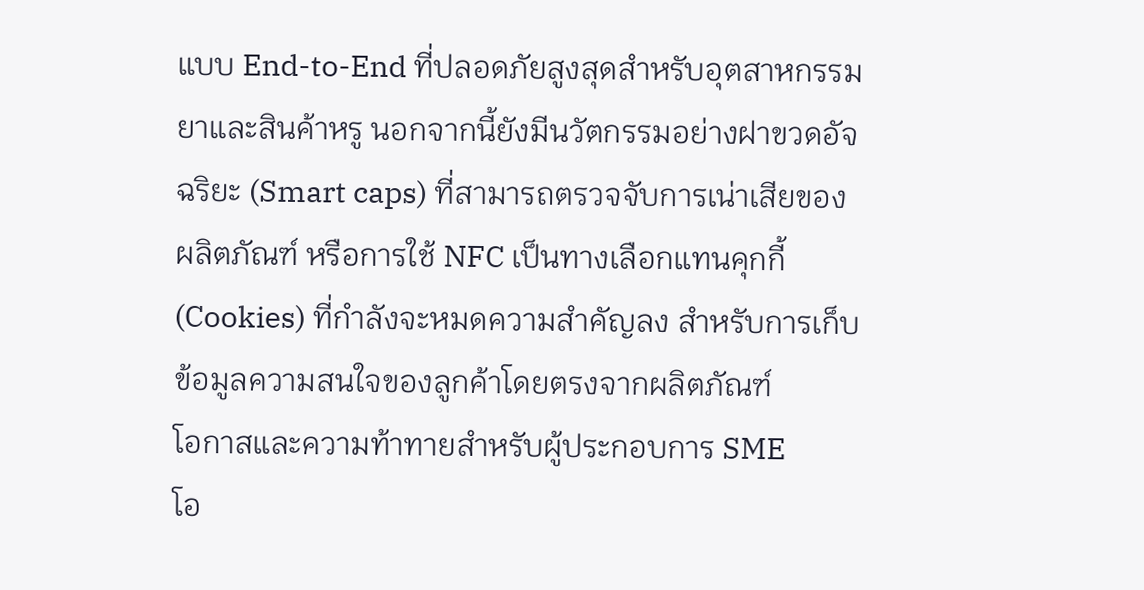แบบ End-to-End ที่ปลอดภัยสูงสุดสำหรับอุตสาหกรรมยาและสินค้าหรู นอกจากนี้ยังมีนวัตกรรมอย่างฝาขวดอัจฉริยะ (Smart caps) ที่สามารถตรวจจับการเน่าเสียของผลิตภัณฑ์ หรือการใช้ NFC เป็นทางเลือกแทนคุกกี้ (Cookies) ที่กำลังจะหมดความสำคัญลง สำหรับการเก็บข้อมูลความสนใจของลูกค้าโดยตรงจากผลิตภัณฑ์
โอกาสและความท้าทายสำหรับผู้ประกอบการ SME
โอ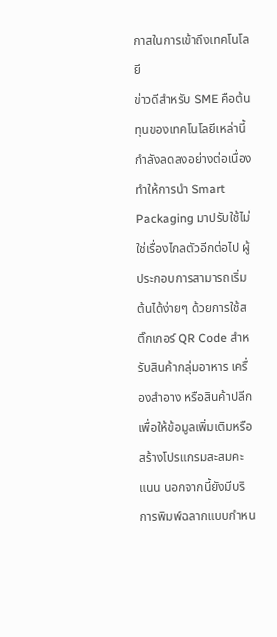กาสในการเข้าถึงเทคโนโลยี
ข่าวดีสำหรับ SME คือต้นทุนของเทคโนโลยีเหล่านี้กำลังลดลงอย่างต่อเนื่อง ทำให้การนำ Smart Packaging มาปรับใช้ไม่ใช่เรื่องไกลตัวอีกต่อไป ผู้ประกอบการสามารถเริ่มต้นได้ง่ายๆ ด้วยการใช้สติ๊กเกอร์ QR Code สำหรับสินค้ากลุ่มอาหาร เครื่องสำอาง หรือสินค้าปลีก เพื่อให้ข้อมูลเพิ่มเติมหรือสร้างโปรแกรมสะสมคะแนน นอกจากนี้ยังมีบริการพิมพ์ฉลากแบบกำหน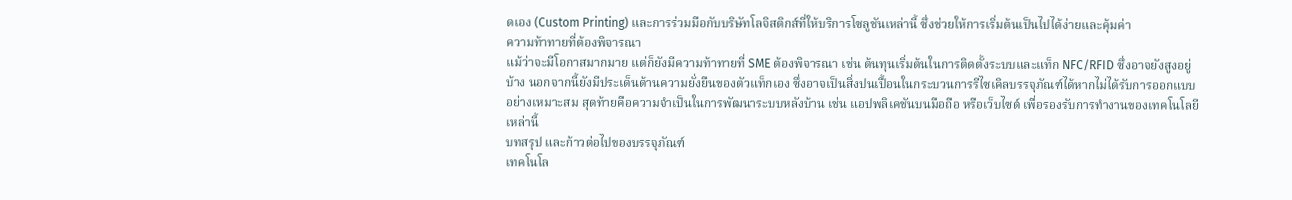ดเอง (Custom Printing) และการร่วมมือกับบริษัทโลจิสติกส์ที่ให้บริการโซลูชันเหล่านี้ ซึ่งช่วยให้การเริ่มต้นเป็นไปได้ง่ายและคุ้มค่า
ความท้าทายที่ต้องพิจารณา
แม้ว่าจะมีโอกาสมากมาย แต่ก็ยังมีความท้าทายที่ SME ต้องพิจารณา เช่น ต้นทุนเริ่มต้นในการติดตั้งระบบและแท็ก NFC/RFID ซึ่งอาจยังสูงอยู่บ้าง นอกจากนี้ยังมีประเด็นด้านความยั่งยืนของตัวแท็กเอง ซึ่งอาจเป็นสิ่งปนเปื้อนในกระบวนการรีไซเคิลบรรจุภัณฑ์ได้หากไม่ได้รับการออกแบบอย่างเหมาะสม สุดท้ายคือความจำเป็นในการพัฒนาระบบหลังบ้าน เช่น แอปพลิเคชันบนมือถือ หรือเว็บไซต์ เพื่อรองรับการทำงานของเทคโนโลยีเหล่านี้
บทสรุป และก้าวต่อไปของบรรจุภัณฑ์
เทคโนโล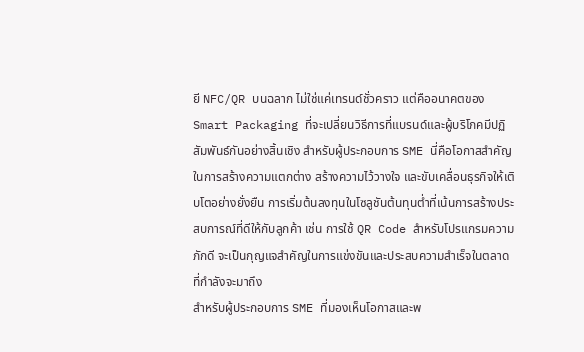ยี NFC/QR บนฉลาก ไม่ใช่แค่เทรนด์ชั่วคราว แต่คืออนาคตของ Smart Packaging ที่จะเปลี่ยนวิธีการที่แบรนด์และผู้บริโภคมีปฏิสัมพันธ์กันอย่างสิ้นเชิง สำหรับผู้ประกอบการ SME นี่คือโอกาสสำคัญในการสร้างความแตกต่าง สร้างความไว้วางใจ และขับเคลื่อนธุรกิจให้เติบโตอย่างยั่งยืน การเริ่มต้นลงทุนในโซลูชันต้นทุนต่ำที่เน้นการสร้างประสบการณ์ที่ดีให้กับลูกค้า เช่น การใช้ QR Code สำหรับโปรแกรมความภักดี จะเป็นกุญแจสำคัญในการแข่งขันและประสบความสำเร็จในตลาดที่กำลังจะมาถึง
สำหรับผู้ประกอบการ SME ที่มองเห็นโอกาสและพ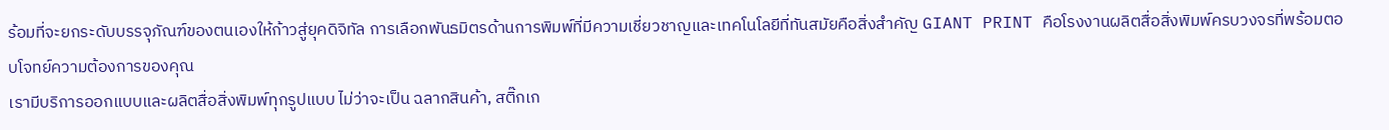ร้อมที่จะยกระดับบรรจุภัณฑ์ของตนเองให้ก้าวสู่ยุคดิจิทัล การเลือกพันธมิตรด้านการพิมพ์ที่มีความเชี่ยวชาญและเทคโนโลยีที่ทันสมัยคือสิ่งสำคัญ GIANT PRINT คือโรงงานผลิตสื่อสิ่งพิมพ์ครบวงจรที่พร้อมตอบโจทย์ความต้องการของคุณ
เรามีบริการออกแบบและผลิตสื่อสิ่งพิมพ์ทุกรูปแบบ ไม่ว่าจะเป็น ฉลากสินค้า, สติ๊กเก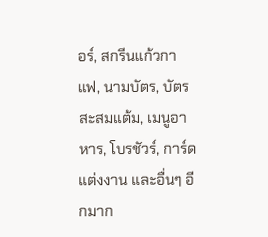อร์, สกรีนแก้วกาแฟ, นามบัตร, บัตรสะสมแต้ม, เมนูอาหาร, โบรชัวร์, การ์ดแต่งงาน และอื่นๆ อีกมาก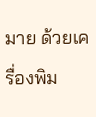มาย ด้วยเครื่องพิม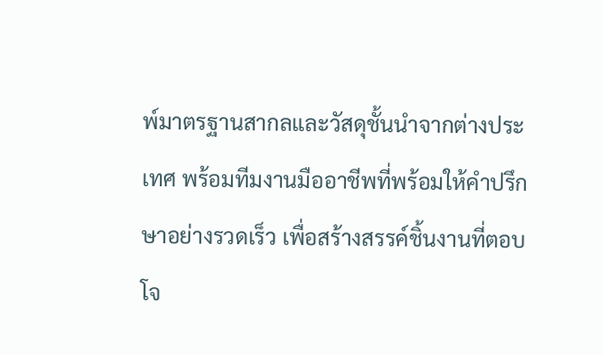พ์มาตรฐานสากลและวัสดุชั้นนำจากต่างประเทศ พร้อมทีมงานมืออาชีพที่พร้อมให้คำปรึกษาอย่างรวดเร็ว เพื่อสร้างสรรค์ชิ้นงานที่ตอบโจ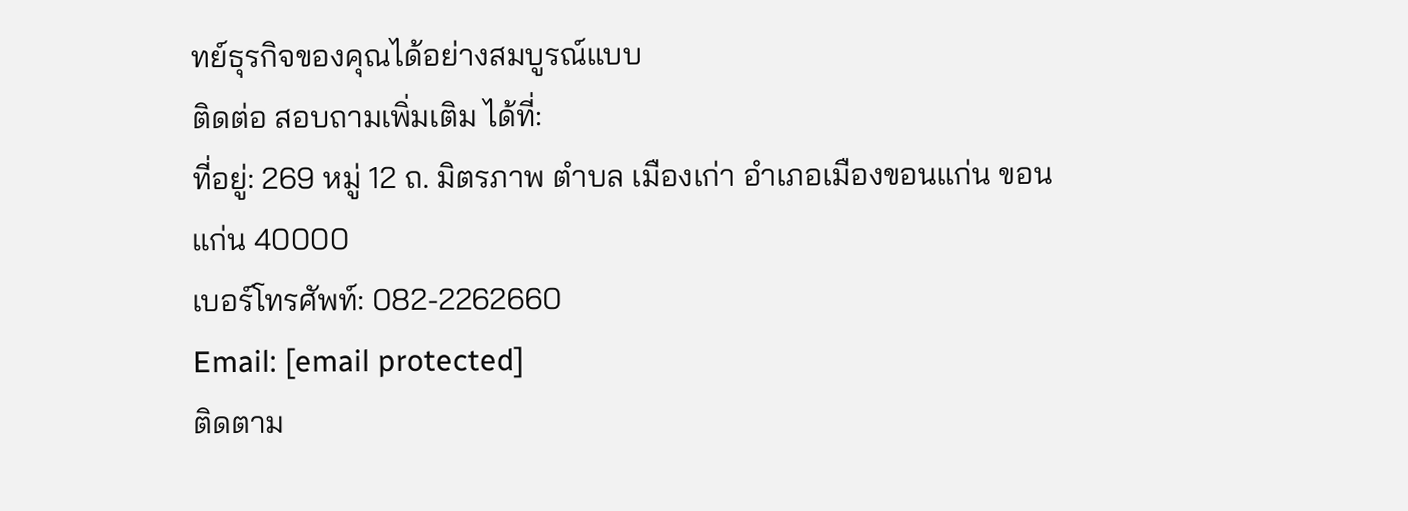ทย์ธุรกิจของคุณได้อย่างสมบูรณ์แบบ
ติดต่อ สอบถามเพิ่มเติม ได้ที่:
ที่อยู่: 269 หมู่ 12 ถ. มิตรภาพ ตำบล เมืองเก่า อำเภอเมืองขอนแก่น ขอนแก่น 40000
เบอร์โทรศัพท์: 082-2262660
Email: [email protected]
ติดตาม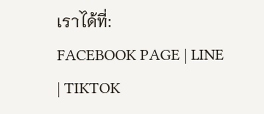เราได้ที่:
FACEBOOK PAGE | LINE | TIKTOK